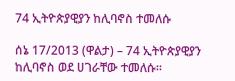74 ኢትዮጵያዊያን ከሊባኖስ ተመለሱ

ሰኔ 17/2013 (ዋልታ) – 74 ኢትዮጵያዊያን ከሊባኖስ ወደ ሀገራቸው ተመለሱ፡፡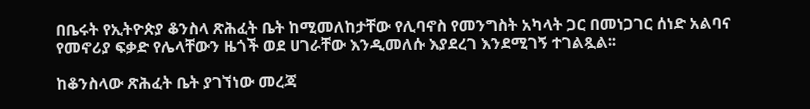በቤሩት የኢትዮጵያ ቆንስላ ጽሕፈት ቤት ከሚመለከታቸው የሊባኖስ የመንግስት አካላት ጋር በመነጋገር ሰነድ አልባና የመኖሪያ ፍቃድ የሌላቸውን ዜጎች ወደ ሀገራቸው እንዲመለሱ እያደረገ እንደሚገኝ ተገልጿል፡፡

ከቆንስላው ጽሕፈት ቤት ያገኘነው መረጃ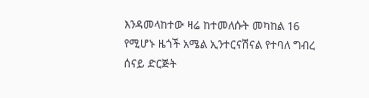እንዳመላከተው ዛሬ ከተመለሱት መካከል 16 የሚሆኑ ዜጎች አሜል ኢንተርናሽናል የተባለ ግብረ ሰናይ ድርጅት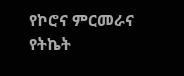የኮሮና ምርመራና የትኬት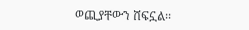ወጪያቸውን ሸፍኗል፡፡